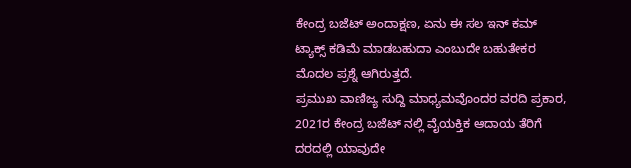ಕೇಂದ್ರ ಬಜೆಟ್ ಅಂದಾಕ್ಷಣ, ಏನು ಈ ಸಲ ಇನ್ ಕಮ್ ಟ್ಯಾಕ್ಸ್ ಕಡಿಮೆ ಮಾಡಬಹುದಾ ಎಂಬುದೇ ಬಹುತೇಕರ ಮೊದಲ ಪ್ರಶ್ನೆ ಆಗಿರುತ್ತದೆ.
ಪ್ರಮುಖ ವಾಣಿಜ್ಯ ಸುದ್ದಿ ಮಾಧ್ಯಮವೊಂದರ ವರದಿ ಪ್ರಕಾರ, 2021ರ ಕೇಂದ್ರ ಬಜೆಟ್ ನಲ್ಲಿ ವೈಯಕ್ತಿಕ ಆದಾಯ ತೆರಿಗೆ ದರದಲ್ಲಿ ಯಾವುದೇ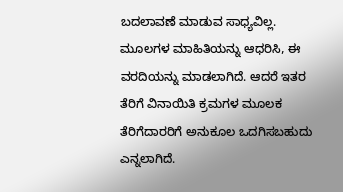ಬದಲಾವಣೆ ಮಾಡುವ ಸಾಧ್ಯವಿಲ್ಲ. ಮೂಲಗಳ ಮಾಹಿತಿಯನ್ನು ಆಧರಿಸಿ, ಈ ವರದಿಯನ್ನು ಮಾಡಲಾಗಿದೆ. ಆದರೆ ಇತರ ತೆರಿಗೆ ವಿನಾಯಿತಿ ಕ್ರಮಗಳ ಮೂಲಕ ತೆರಿಗೆದಾರರಿಗೆ ಅನುಕೂಲ ಒದಗಿಸಬಹುದು ಎನ್ನಲಾಗಿದೆ.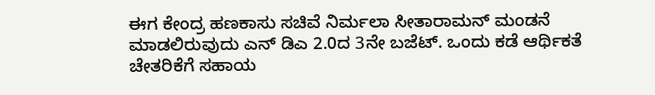ಈಗ ಕೇಂದ್ರ ಹಣಕಾಸು ಸಚಿವೆ ನಿರ್ಮಲಾ ಸೀತಾರಾಮನ್ ಮಂಡನೆ ಮಾಡಲಿರುವುದು ಎನ್ ಡಿಎ 2.0ದ 3ನೇ ಬಜೆಟ್. ಒಂದು ಕಡೆ ಆರ್ಥಿಕತೆ ಚೇತರಿಕೆಗೆ ಸಹಾಯ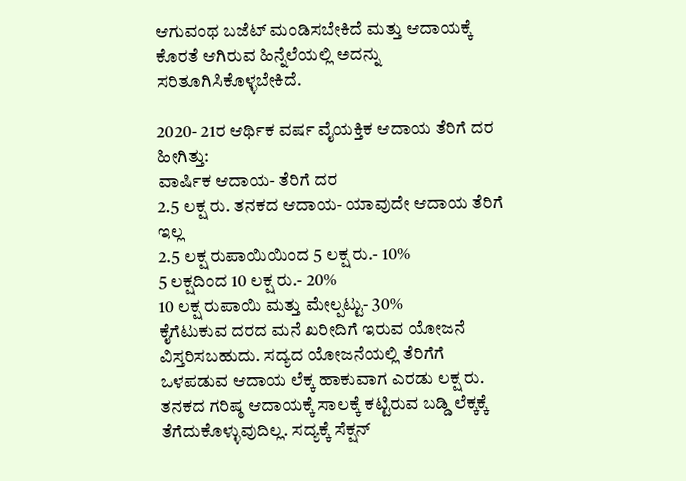ಆಗುವಂಥ ಬಜೆಟ್ ಮಂಡಿಸಬೇಕಿದೆ ಮತ್ತು ಆದಾಯಕ್ಕೆ ಕೊರತೆ ಆಗಿರುವ ಹಿನ್ನೆಲೆಯಲ್ಲಿ ಅದನ್ನು ಸರಿತೂಗಿಸಿಕೊಳ್ಳಬೇಕಿದೆ.

2020- 21ರ ಆರ್ಥಿಕ ವರ್ಷ ವೈಯಕ್ತಿಕ ಆದಾಯ ತೆರಿಗೆ ದರ ಹೀಗಿತ್ತು:
ವಾರ್ಷಿಕ ಆದಾಯ- ತೆರಿಗೆ ದರ
2.5 ಲಕ್ಷ ರು. ತನಕದ ಆದಾಯ- ಯಾವುದೇ ಆದಾಯ ತೆರಿಗೆ ಇಲ್ಲ
2.5 ಲಕ್ಷ ರುಪಾಯಿಯಿಂದ 5 ಲಕ್ಷ ರು.- 10%
5 ಲಕ್ಷದಿಂದ 10 ಲಕ್ಷ ರು.- 20%
10 ಲಕ್ಷ ರುಪಾಯಿ ಮತ್ತು ಮೇಲ್ಪಟ್ಟು- 30%
ಕೈಗೆಟುಕುವ ದರದ ಮನೆ ಖರೀದಿಗೆ ಇರುವ ಯೋಜನೆ ವಿಸ್ತರಿಸಬಹುದು. ಸದ್ಯದ ಯೋಜನೆಯಲ್ಲಿ ತೆರಿಗೆಗೆ ಒಳಪಡುವ ಆದಾಯ ಲೆಕ್ಕ ಹಾಕುವಾಗ ಎರಡು ಲಕ್ಷ ರು. ತನಕದ ಗರಿಷ್ಠ ಆದಾಯಕ್ಕೆ ಸಾಲಕ್ಕೆ ಕಟ್ಟಿರುವ ಬಡ್ಡಿ ಲೆಕ್ಕಕ್ಕೆ ತೆಗೆದುಕೊಳ್ಳುವುದಿಲ್ಲ. ಸದ್ಯಕ್ಕೆ ಸೆಕ್ಷನ್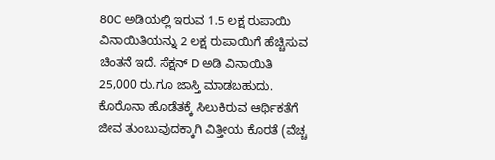80C ಅಡಿಯಲ್ಲಿ ಇರುವ 1.5 ಲಕ್ಷ ರುಪಾಯಿ ವಿನಾಯಿತಿಯನ್ನು 2 ಲಕ್ಷ ರುಪಾಯಿಗೆ ಹೆಚ್ಚಿಸುವ ಚಿಂತನೆ ಇದೆ. ಸೆಕ್ಷನ್ D ಅಡಿ ವಿನಾಯಿತಿ 25,000 ರು.ಗೂ ಜಾಸ್ತಿ ಮಾಡಬಹುದು.
ಕೊರೊನಾ ಹೊಡೆತಕ್ಕೆ ಸಿಲುಕಿರುವ ಆರ್ಥಿಕತೆಗೆ ಜೀವ ತುಂಬುವುದಕ್ಕಾಗಿ ವಿತ್ತೀಯ ಕೊರತೆ (ವೆಚ್ಚ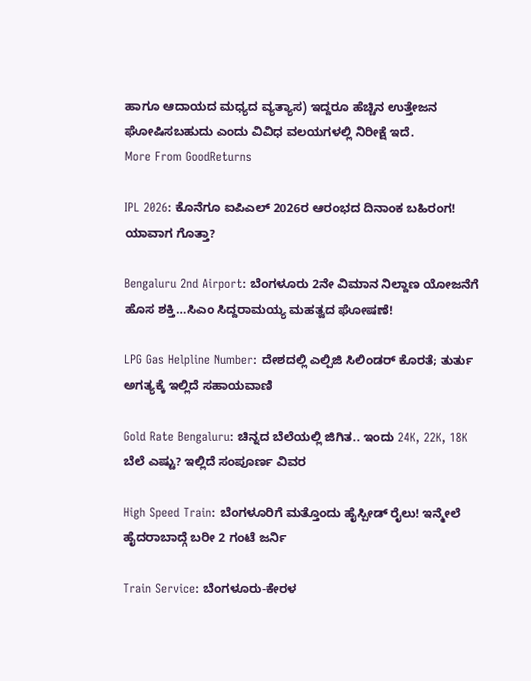ಹಾಗೂ ಆದಾಯದ ಮಧ್ಯದ ವ್ಯತ್ಯಾಸ) ಇದ್ದರೂ ಹೆಚ್ಚಿನ ಉತ್ತೇಜನ ಘೋಷಿಸಬಹುದು ಎಂದು ವಿವಿಧ ವಲಯಗಳಲ್ಲಿ ನಿರೀಕ್ಷೆ ಇದೆ.
More From GoodReturns

IPL 2026: ಕೊನೆಗೂ ಐಪಿಎಲ್ 2026ರ ಆರಂಭದ ದಿನಾಂಕ ಬಹಿರಂಗ! ಯಾವಾಗ ಗೊತ್ತಾ?

Bengaluru 2nd Airport: ಬೆಂಗಳೂರು 2ನೇ ವಿಮಾನ ನಿಲ್ದಾಣ ಯೋಜನೆಗೆ ಹೊಸ ಶಕ್ತಿ…ಸಿಎಂ ಸಿದ್ದರಾಮಯ್ಯ ಮಹತ್ವದ ಘೋಷಣೆ!

LPG Gas Helpline Number: ದೇಶದಲ್ಲಿ ಎಲ್ಪಿಜಿ ಸಿಲಿಂಡರ್ ಕೊರತೆ; ತುರ್ತು ಅಗತ್ಯಕ್ಕೆ ಇಲ್ಲಿದೆ ಸಹಾಯವಾಣಿ

Gold Rate Bengaluru: ಚಿನ್ನದ ಬೆಲೆಯಲ್ಲಿ ಜಿಗಿತ.. ಇಂದು 24K, 22K, 18K ಬೆಲೆ ಎಷ್ಟು? ಇಲ್ಲಿದೆ ಸಂಪೂರ್ಣ ವಿವರ

High Speed Train: ಬೆಂಗಳೂರಿಗೆ ಮತ್ತೊಂದು ಹೈಸ್ಪೀಡ್ ರೈಲು! ಇನ್ಮೇಲೆ ಹೈದರಾಬಾದ್ಗೆ ಬರೀ 2 ಗಂಟೆ ಜರ್ನಿ

Train Service: ಬೆಂಗಳೂರು-ಕೇರಳ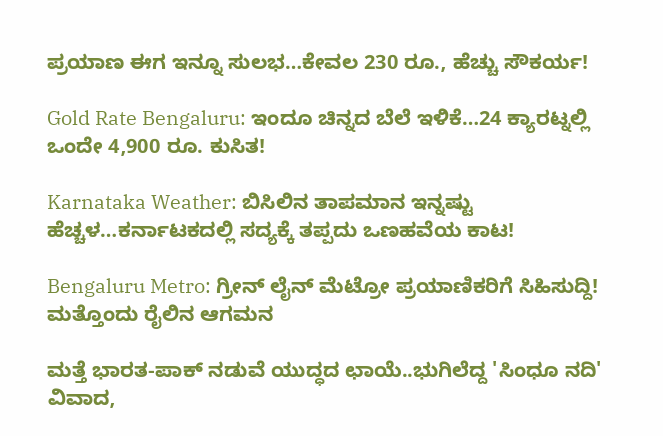ಪ್ರಯಾಣ ಈಗ ಇನ್ನೂ ಸುಲಭ…ಕೇವಲ 230 ರೂ., ಹೆಚ್ಚು ಸೌಕರ್ಯ!

Gold Rate Bengaluru: ಇಂದೂ ಚಿನ್ನದ ಬೆಲೆ ಇಳಿಕೆ…24 ಕ್ಯಾರಟ್ನಲ್ಲಿ ಒಂದೇ 4,900 ರೂ. ಕುಸಿತ!

Karnataka Weather: ಬಿಸಿಲಿನ ತಾಪಮಾನ ಇನ್ನಷ್ಟು ಹೆಚ್ಚಳ…ಕರ್ನಾಟಕದಲ್ಲಿ ಸದ್ಯಕ್ಕೆ ತಪ್ಪದು ಒಣಹವೆಯ ಕಾಟ!

Bengaluru Metro: ಗ್ರೀನ್ ಲೈನ್ ಮೆಟ್ರೋ ಪ್ರಯಾಣಿಕರಿಗೆ ಸಿಹಿಸುದ್ದಿ! ಮತ್ತೊಂದು ರೈಲಿನ ಆಗಮನ

ಮತ್ತೆ ಭಾರತ-ಪಾಕ್ ನಡುವೆ ಯುದ್ಧದ ಛಾಯೆ..ಭುಗಿಲೆದ್ದ 'ಸಿಂಧೂ ನದಿ' ವಿವಾದ,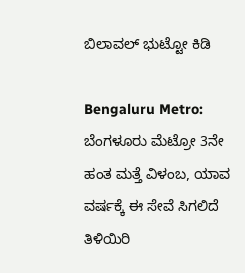ಬಿಲಾವಲ್ ಭುಟ್ಟೋ ಕಿಡಿ

Bengaluru Metro: ಬೆಂಗಳೂರು ಮೆಟ್ರೋ 3ನೇ ಹಂತ ಮತ್ತೆ ವಿಳಂಬ, ಯಾವ ವರ್ಷಕ್ಕೆ ಈ ಸೇವೆ ಸಿಗಲಿದೆ ತಿಳಿಯಿರಿ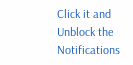Click it and Unblock the Notifications